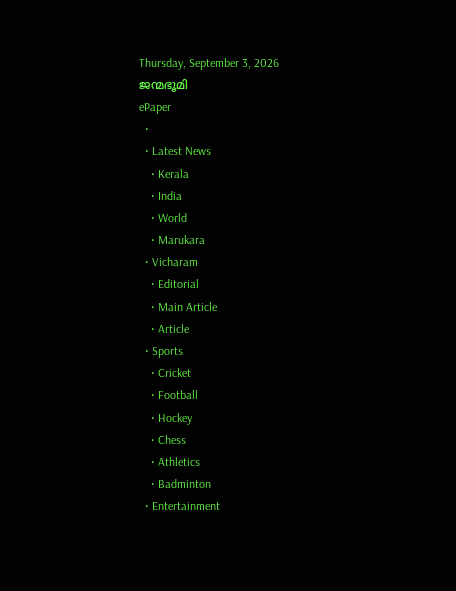Thursday, September 3, 2026
ജന്മഭൂമി
ePaper
  •
  • Latest News
    • Kerala
    • India
    • World
    • Marukara
  • Vicharam
    • Editorial
    • Main Article
    • Article
  • Sports
    • Cricket
    • Football
    • Hockey
    • Chess
    • Athletics
    • Badminton
  • Entertainment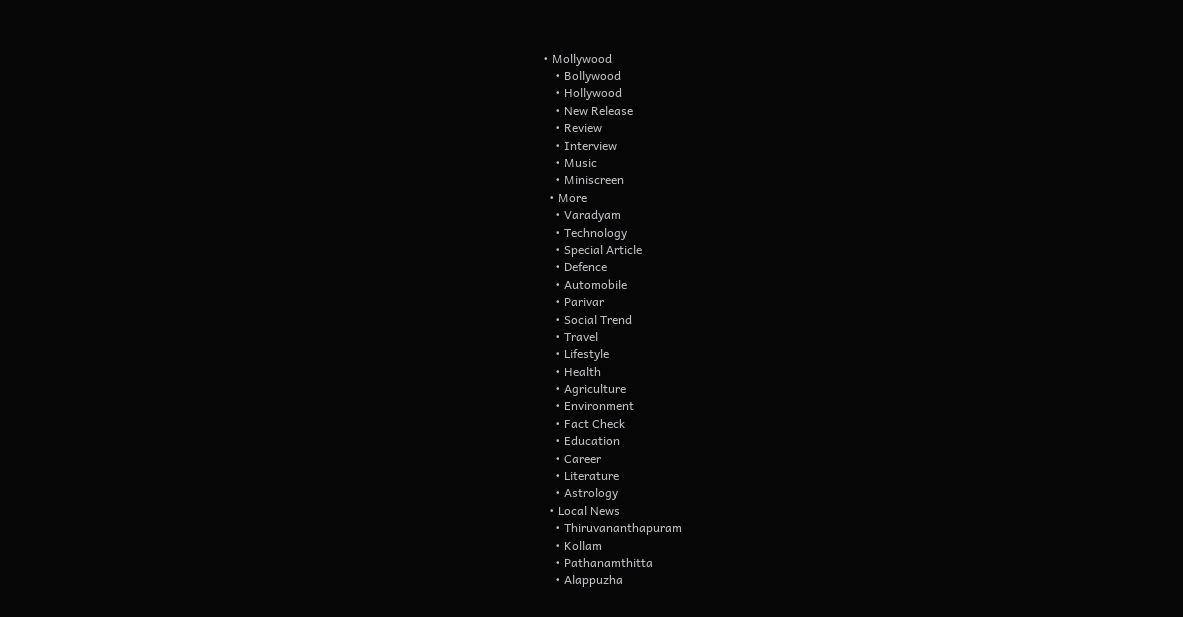• Mollywood
    • Bollywood
    • Hollywood
    • New Release
    • Review
    • Interview
    • Music
    • Miniscreen
  • More
    • Varadyam
    • Technology
    • Special Article
    • Defence
    • Automobile
    • Parivar
    • Social Trend
    • Travel
    • Lifestyle
    • Health
    • Agriculture
    • Environment
    • Fact Check
    • Education
    • Career
    • Literature
    • Astrology
  • Local News
    • Thiruvananthapuram
    • Kollam
    • Pathanamthitta
    • Alappuzha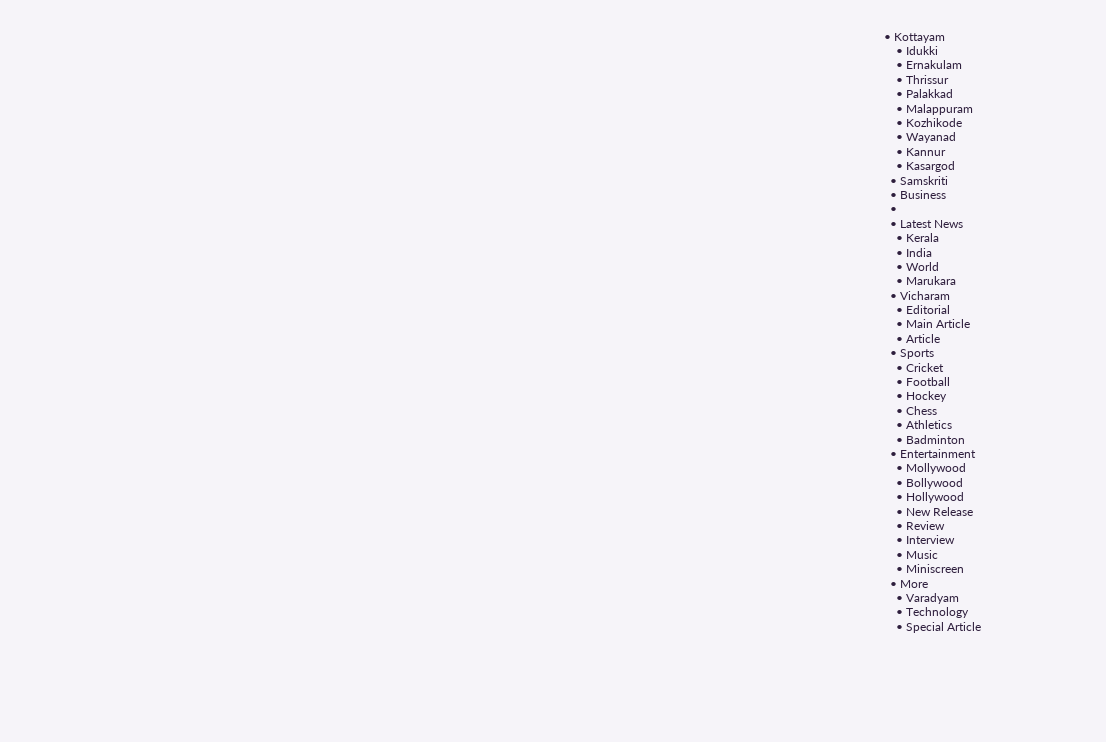• Kottayam
    • Idukki
    • Ernakulam
    • Thrissur
    • Palakkad
    • Malappuram
    • Kozhikode
    • Wayanad
    • Kannur
    • Kasargod
  • Samskriti
  • Business
  •
  • Latest News
    • Kerala
    • India
    • World
    • Marukara
  • Vicharam
    • Editorial
    • Main Article
    • Article
  • Sports
    • Cricket
    • Football
    • Hockey
    • Chess
    • Athletics
    • Badminton
  • Entertainment
    • Mollywood
    • Bollywood
    • Hollywood
    • New Release
    • Review
    • Interview
    • Music
    • Miniscreen
  • More
    • Varadyam
    • Technology
    • Special Article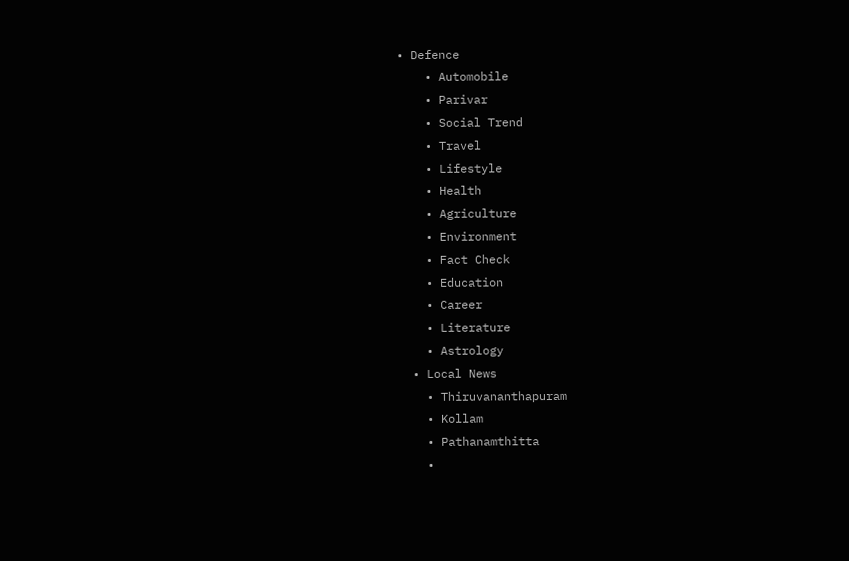• Defence
    • Automobile
    • Parivar
    • Social Trend
    • Travel
    • Lifestyle
    • Health
    • Agriculture
    • Environment
    • Fact Check
    • Education
    • Career
    • Literature
    • Astrology
  • Local News
    • Thiruvananthapuram
    • Kollam
    • Pathanamthitta
    •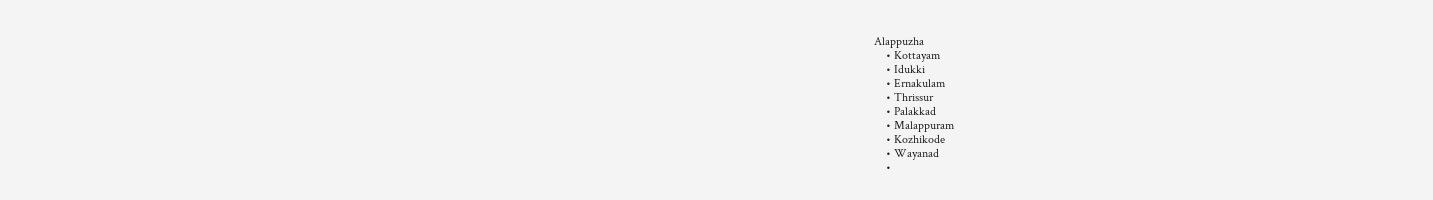Alappuzha
    • Kottayam
    • Idukki
    • Ernakulam
    • Thrissur
    • Palakkad
    • Malappuram
    • Kozhikode
    • Wayanad
    •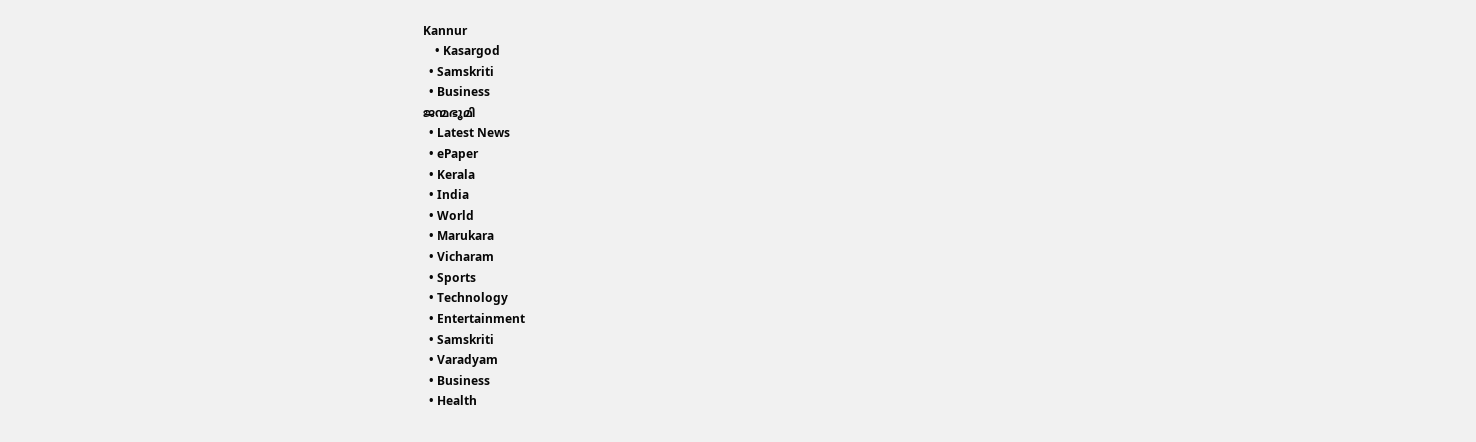Kannur
    • Kasargod
  • Samskriti
  • Business
ജന്മഭൂമി
  • Latest News
  • ePaper
  • Kerala
  • India
  • World
  • Marukara
  • Vicharam
  • Sports
  • Technology
  • Entertainment
  • Samskriti
  • Varadyam
  • Business
  • Health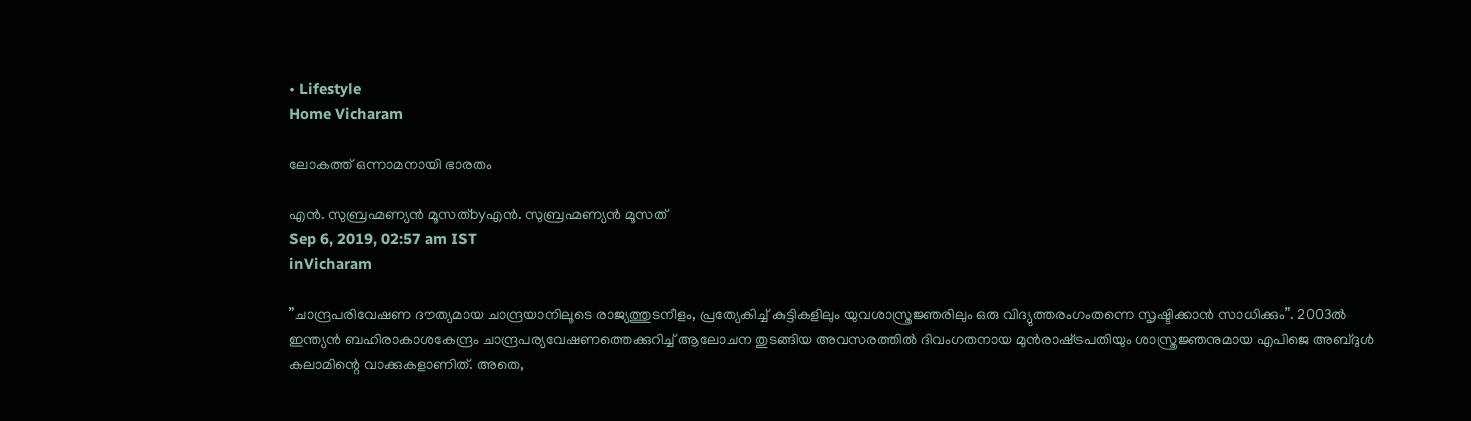• Lifestyle
Home Vicharam

ലോകത്ത് ഒന്നാമനായി ഭാരതം

എന്‍. സുബ്രഹ്മണ്യന്‍ മൂസത്byഎന്‍. സുബ്രഹ്മണ്യന്‍ മൂസത്
Sep 6, 2019, 02:57 am IST
inVicharam

”ചാന്ദ്രപരിവേഷണ ദൗത്യമായ ചാന്ദ്രയാനിലൂടെ രാജ്യത്തുടനീളം, പ്രത്യേകിച്ച് കുട്ടികളിലും യുവശാസ്ത്രജ്ഞരിലും ഒരു വിദ്യുത്തരംഗംതന്നെ സൃഷ്ടിക്കാന്‍ സാധിക്കും”. 2003ല്‍ ഇന്ത്യന്‍ ബഹിരാകാശകേന്ദ്രം ചാന്ദ്രപര്യവേഷണത്തെക്കുറിച്ച് ആലോചന തുടങ്ങിയ അവസരത്തില്‍ ദിവംഗതനായ മുന്‍രാഷ്‌ട്രപതിയും ശാസ്ത്രജ്ഞനുമായ എപിജെ അബ്ദുള്‍ കലാമിന്റെ വാക്കുകളാണിത്. അതെ,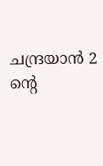ചന്ദ്രയാന്‍ 2 ന്റെ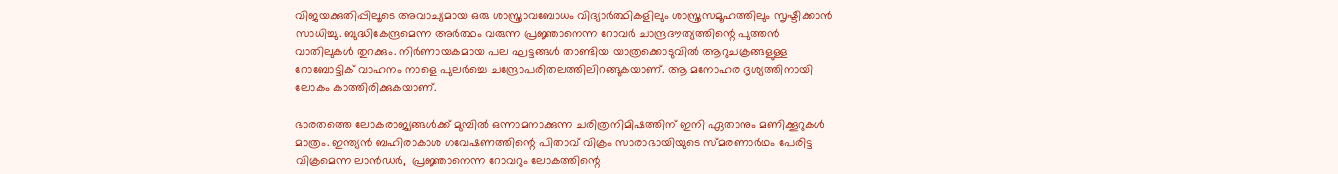വിജയക്കുതിപ്പിലൂടെ അവാച്യമായ ഒരു ശാസ്ത്രാവബോധം വിദ്യാര്‍ത്ഥികളിലും ശാസ്ത്രസമൂഹത്തിലും സൃഷ്ടിക്കാന്‍ സാധിച്ചു. ബുദ്ധികേന്ദ്രമെന്ന അര്‍ത്ഥം വരുന്ന പ്രജ്ഞാനെന്ന റോവര്‍ ചാന്ദ്രദൗത്യത്തിന്റെ പുത്തന്‍ വാതിലുകള്‍ തുറക്കും. നിര്‍ണായകമായ പല ഘട്ടങ്ങള്‍ താണ്ടിയ യാത്രക്കൊടുവില്‍ ആറുചക്രങ്ങളുള്ള റോബോട്ടിക് വാഹനം നാളെ പുലര്‍ച്ചെ ചന്ദ്രോപരിതലത്തിലിറങ്ങുകയാണ്. ആ മനോഹര ദൃശ്യത്തിനായി ലോകം കാത്തിരിക്കുകയാണ്.

ഭാരതത്തെ ലോകരാജ്യങ്ങള്‍ക്ക് മുമ്പില്‍ ഒന്നാമനാക്കുന്ന ചരിത്രനിമിഷത്തിന് ഇനി ഏതാനും മണിക്കൂറുകള്‍ മാത്രം. ഇന്ത്യന്‍ ബഹിരാകാശ ഗവേഷണത്തിന്റെ പിതാവ് വിക്രം സാരാഭായിയുടെ സ്മരണാര്‍ഥം പേരിട്ട വിക്രമെന്ന ലാന്‍ഡര്‍,  പ്രജ്ഞാനെന്ന റോവറും ലോകത്തിന്റെ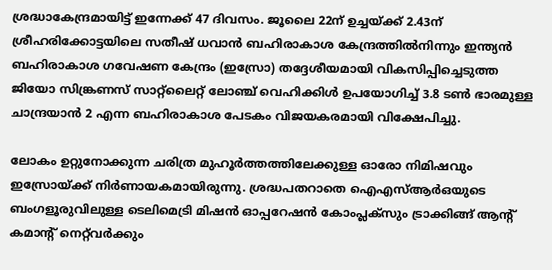ശ്രദ്ധാകേന്ദ്രമായിട്ട് ഇന്നേക്ക് 47 ദിവസം. ജൂലൈ 22ന് ഉച്ചയ്‌ക്ക് 2.43ന് ശ്രീഹരിക്കോട്ടയിലെ സതീഷ് ധവാന്‍ ബഹിരാകാശ കേന്ദ്രത്തില്‍നിന്നും ഇന്ത്യന്‍ ബഹിരാകാശ ഗവേഷണ കേന്ദ്രം (ഇസ്രോ) തദ്ദേശീയമായി വികസിപ്പിച്ചെടുത്ത ജിയോ സിങ്ക്രണസ് സാറ്റ്‌ലൈറ്റ് ലോഞ്ച് വെഹിക്കിള്‍ ഉപയോഗിച്ച് 3.8 ടണ്‍ ഭാരമുള്ള ചാന്ദ്രയാന്‍ 2 എന്ന ബഹിരാകാശ പേടകം വിജയകരമായി വിക്ഷേപിച്ചു.

ലോകം ഉറ്റുനോക്കുന്ന ചരിത്ര മുഹൂര്‍ത്തത്തിലേക്കുള്ള ഓരോ നിമിഷവും ഇസ്രോയ്‌ക്ക് നിര്‍ണായകമായിരുന്നു. ശ്രദ്ധപതറാതെ ഐഎസ്ആര്‍ഒയുടെ ബംഗളൂരുവിലുള്ള ടെലിമെട്രി മിഷന്‍ ഓപ്പറേഷന്‍ കോംപ്ലക്‌സും ട്രാക്കിങ്ങ് ആന്റ് കമാന്റ് നെറ്റ്‌വര്‍ക്കും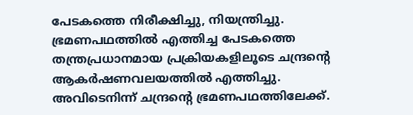പേടകത്തെ നിരീക്ഷിച്ചു, നിയന്ത്രിച്ചു. ഭ്രമണപഥത്തില്‍ എത്തിച്ച പേടകത്തെ തന്ത്രപ്രധാനമായ പ്രക്രിയകളിലൂടെ ചന്ദ്രന്റെ ആകര്‍ഷണവലയത്തില്‍ എത്തിച്ചു. അവിടെനിന്ന് ചന്ദ്രന്റെ ഭ്രമണപഥത്തിലേക്ക്.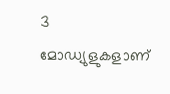3 മോഡ്യുളുകളാണ്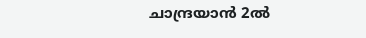ചാന്ദ്രയാന്‍ 2ല്‍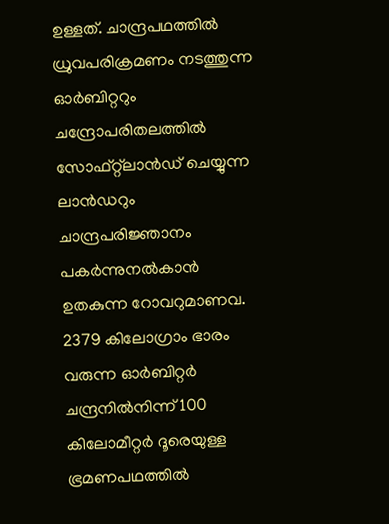ഉള്ളത്. ചാന്ദ്രപഥത്തില്‍ ധ്രുവപരിക്രമണം നടത്തുന്ന ഓര്‍ബിറ്ററും ചന്ദ്രോപരിതലത്തില്‍ സോഫ്റ്റ്‌ലാന്‍ഡ് ചെയ്യുന്ന ലാന്‍ഡറും ചാന്ദ്രപരിജ്ഞാനം പകര്‍ന്നുനല്‍കാന്‍ ഉതകുന്ന റോവറുമാണവ. 2379 കിലോഗ്രാം ഭാരം വരുന്ന ഓര്‍ബിറ്റര്‍ ചന്ദ്രനില്‍നിന്ന് 100 കിലോമീറ്റര്‍ ദൂരെയുള്ള ഭ്രമണപഥത്തില്‍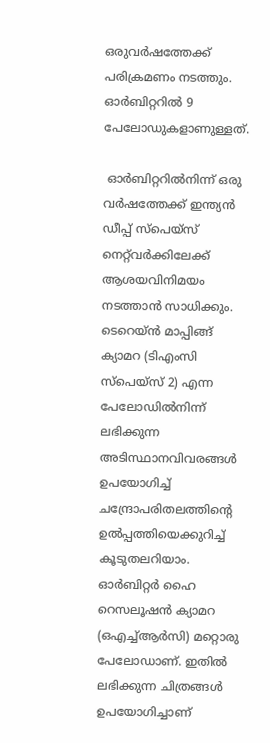ഒരുവര്‍ഷത്തേക്ക് പരിക്രമണം നടത്തും. ഓര്‍ബിറ്ററില്‍ 9 പേലോഡുകളാണുള്ളത്.

 ഓര്‍ബിറ്ററില്‍നിന്ന് ഒരു വര്‍ഷത്തേക്ക് ഇന്ത്യന്‍ ഡീപ്പ് സ്‌പെയ്‌സ് നെറ്റ്‌വര്‍ക്കിലേക്ക് ആശയവിനിമയം നടത്താന്‍ സാധിക്കും. ടെറെയ്ന്‍ മാപ്പിങ്ങ് ക്യാമറ (ടിഎംസി സ്‌പെയ്‌സ് 2) എന്ന പേലോഡില്‍നിന്ന് ലഭിക്കുന്ന അടിസ്ഥാനവിവരങ്ങള്‍ ഉപയോഗിച്ച് ചന്ദ്രോപരിതലത്തിന്റെ ഉല്‍പ്പത്തിയെക്കുറിച്ച് കൂടുതലറിയാം. ഓര്‍ബിറ്റര്‍ ഹൈ റെസലൂഷന്‍ ക്യാമറ (ഒഎച്ച്ആര്‍സി) മറ്റൊരു പേലോഡാണ്. ഇതില്‍ ലഭിക്കുന്ന ചിത്രങ്ങള്‍ ഉപയോഗിച്ചാണ്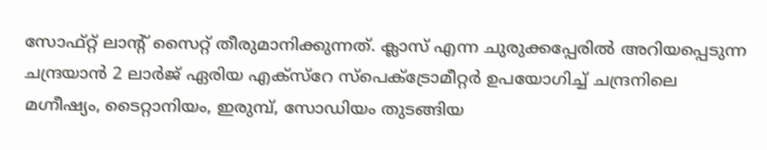സോഫ്റ്റ് ലാന്റ് സൈറ്റ് തീരുമാനിക്കുന്നത്. ക്ലാസ് എന്ന ചുരുക്കപ്പേരില്‍ അറിയപ്പെടുന്ന ചന്ദ്രയാന്‍ 2 ലാര്‍ജ് ഏരിയ എക്‌സ്‌റേ സ്‌പെക്‌ട്രോമീറ്റര്‍ ഉപയോഗിച്ച് ചന്ദ്രനിലെ മഗ്നീഷ്യം, ടൈറ്റാനിയം, ഇരുമ്പ്, സോഡിയം തുടങ്ങിയ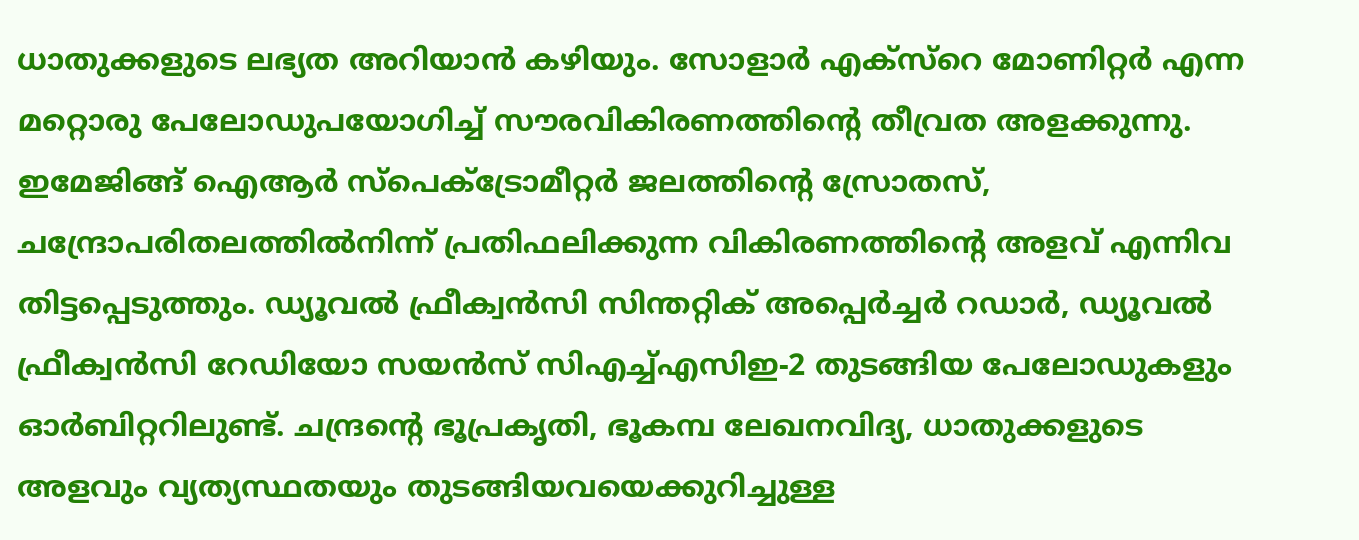ധാതുക്കളുടെ ലഭ്യത അറിയാന്‍ കഴിയും. സോളാര്‍ എക്‌സ്‌റെ മോണിറ്റര്‍ എന്ന മറ്റൊരു പേലോഡുപയോഗിച്ച് സൗരവികിരണത്തിന്റെ തീവ്രത അളക്കുന്നു. ഇമേജിങ്ങ് ഐആര്‍ സ്‌പെക്‌ട്രോമീറ്റര്‍ ജലത്തിന്റെ സ്രോതസ്, ചന്ദ്രോപരിതലത്തില്‍നിന്ന് പ്രതിഫലിക്കുന്ന വികിരണത്തിന്റെ അളവ് എന്നിവ തിട്ടപ്പെടുത്തും. ഡ്യൂവല്‍ ഫ്രീക്വന്‍സി സിന്തറ്റിക് അപ്പെര്‍ച്ചര്‍ റഡാര്‍, ഡ്യൂവല്‍ ഫ്രീക്വന്‍സി റേഡിയോ സയന്‍സ് സിഎച്ച്എസിഇ-2 തുടങ്ങിയ പേലോഡുകളും ഓര്‍ബിറ്ററിലുണ്ട്. ചന്ദ്രന്റെ ഭൂപ്രകൃതി, ഭൂകമ്പ ലേഖനവിദ്യ, ധാതുക്കളുടെ അളവും വ്യത്യസ്ഥതയും തുടങ്ങിയവയെക്കുറിച്ചുള്ള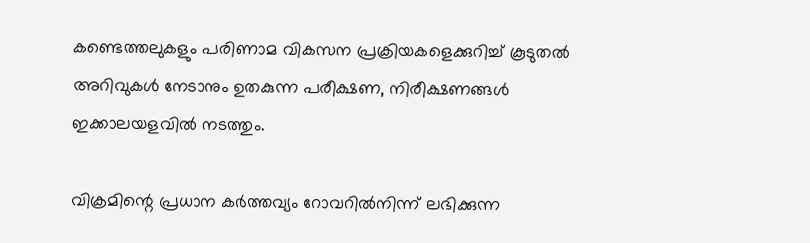കണ്ടെത്തലുകളും പരിണാമ വികസന പ്രക്രിയകളെക്കുറിച്ച് കൂടുതല്‍ അറിവുകള്‍ നേടാനും ഉതകുന്ന പരീക്ഷണ, നിരീക്ഷണങ്ങള്‍ ഇക്കാലയളവില്‍ നടത്തും.

വിക്രമിന്റെ പ്രധാന കര്‍ത്തവ്യം റോവറില്‍നിന്ന് ലഭിക്കുന്ന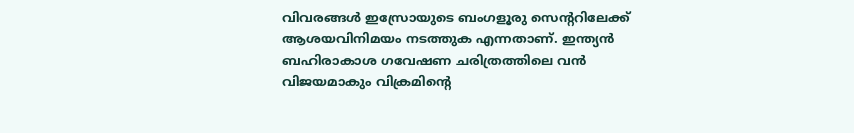വിവരങ്ങള്‍ ഇസ്രോയുടെ ബംഗളൂരു സെന്ററിലേക്ക് ആശയവിനിമയം നടത്തുക എന്നതാണ്. ഇന്ത്യന്‍ ബഹിരാകാശ ഗവേഷണ ചരിത്രത്തിലെ വന്‍ വിജയമാകും വിക്രമിന്റെ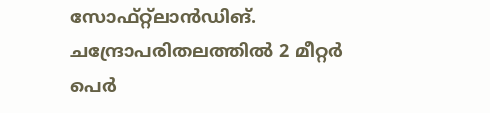സോഫ്റ്റ്‌ലാന്‍ഡിങ്. ചന്ദ്രോപരിതലത്തില്‍ 2 മീറ്റര്‍ പെര്‍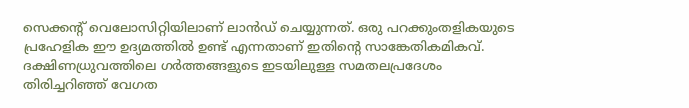സെക്കന്റ് വെലോസിറ്റിയിലാണ് ലാന്‍ഡ് ചെയ്യുന്നത്. ഒരു പറക്കുംതളികയുടെ പ്രഹേളിക ഈ ഉദ്യമത്തില്‍ ഉണ്ട് എന്നതാണ് ഇതിന്റെ സാങ്കേതികമികവ്. ദക്ഷിണധ്രുവത്തിലെ ഗര്‍ത്തങ്ങളുടെ ഇടയിലുള്ള സമതലപ്രദേശം തിരിച്ചറിഞ്ഞ് വേഗത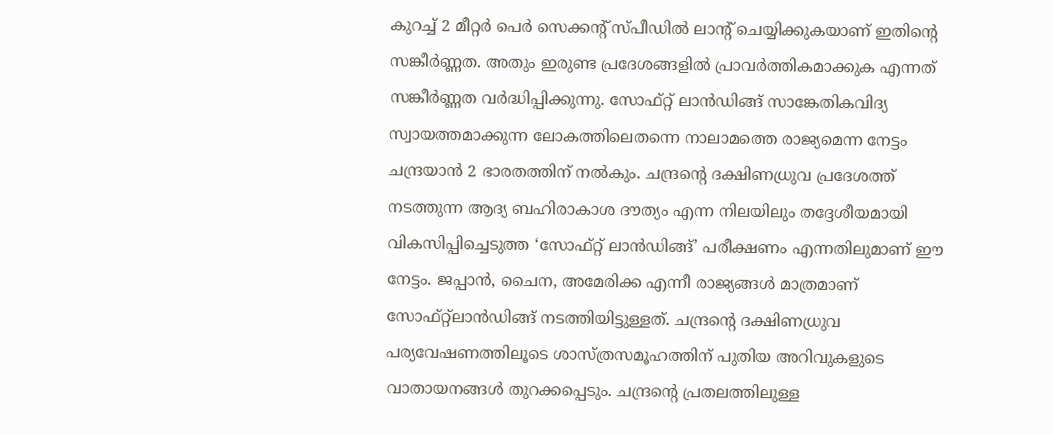കുറച്ച് 2 മീറ്റര്‍ പെര്‍ സെക്കന്റ് സ്പീഡില്‍ ലാന്റ് ചെയ്യിക്കുകയാണ് ഇതിന്റെ സങ്കീര്‍ണ്ണത. അതും ഇരുണ്ട പ്രദേശങ്ങളില്‍ പ്രാവര്‍ത്തികമാക്കുക എന്നത് സങ്കീര്‍ണ്ണത വര്‍ദ്ധിപ്പിക്കുന്നു. സോഫ്റ്റ് ലാന്‍ഡിങ്ങ് സാങ്കേതികവിദ്യ സ്വായത്തമാക്കുന്ന ലോകത്തിലെതന്നെ നാലാമത്തെ രാജ്യമെന്ന നേട്ടം ചന്ദ്രയാന്‍ 2 ഭാരതത്തിന് നല്‍കും. ചന്ദ്രന്റെ ദക്ഷിണധ്രുവ പ്രദേശത്ത് നടത്തുന്ന ആദ്യ ബഹിരാകാശ ദൗത്യം എന്ന നിലയിലും തദ്ദേശീയമായി വികസിപ്പിച്ചെടുത്ത ‘സോഫ്റ്റ് ലാന്‍ഡിങ്ങ്’ പരീക്ഷണം എന്നതിലുമാണ് ഈ നേട്ടം. ജപ്പാന്‍, ചൈന, അമേരിക്ക എന്നീ രാജ്യങ്ങള്‍ മാത്രമാണ് സോഫ്റ്റ്‌ലാന്‍ഡിങ്ങ് നടത്തിയിട്ടുള്ളത്. ചന്ദ്രന്റെ ദക്ഷിണധ്രുവ പര്യവേഷണത്തിലൂടെ ശാസ്ത്രസമൂഹത്തിന് പുതിയ അറിവുകളുടെ വാതായനങ്ങള്‍ തുറക്കപ്പെടും. ചന്ദ്രന്റെ പ്രതലത്തിലുള്ള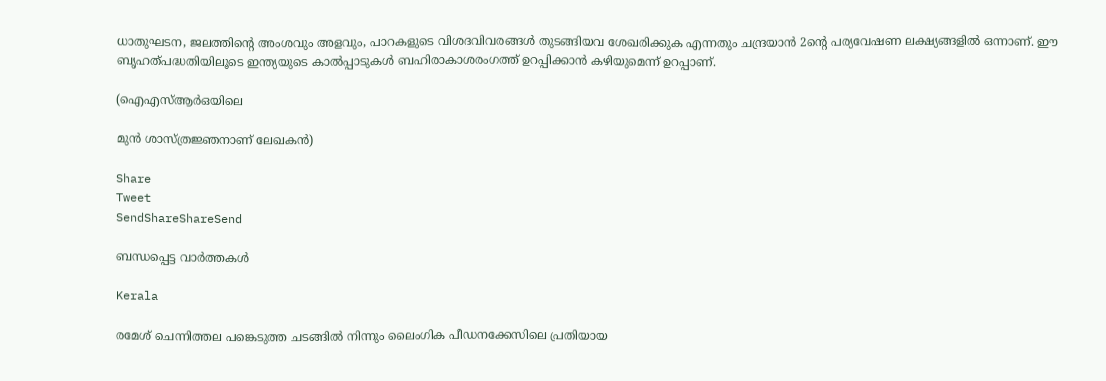ധാതുഘടന, ജലത്തിന്റെ അംശവും അളവും, പാറകളുടെ വിശദവിവരങ്ങള്‍ തുടങ്ങിയവ ശേഖരിക്കുക എന്നതും ചന്ദ്രയാന്‍ 2ന്റെ പര്യവേഷണ ലക്ഷ്യങ്ങളില്‍ ഒന്നാണ്. ഈ ബൃഹത്പദ്ധതിയിലൂടെ ഇന്ത്യയുടെ കാല്‍പ്പാടുകള്‍ ബഹിരാകാശരംഗത്ത് ഉറപ്പിക്കാന്‍ കഴിയുമെന്ന് ഉറപ്പാണ്.

(ഐഎസ്ആര്‍ഒയിലെ

മുന്‍ ശാസ്ത്രജ്ഞനാണ് ലേഖകന്‍)

Share
Tweet
SendShareShareSend

ബന്ധപ്പെട്ട വാര്‍ത്തകള്‍

Kerala

രമേശ് ചെന്നിത്തല പങ്കെടുത്ത ചടങ്ങില്‍ നിന്നും ലൈംഗിക പീഡനക്കേസിലെ പ്രതിയായ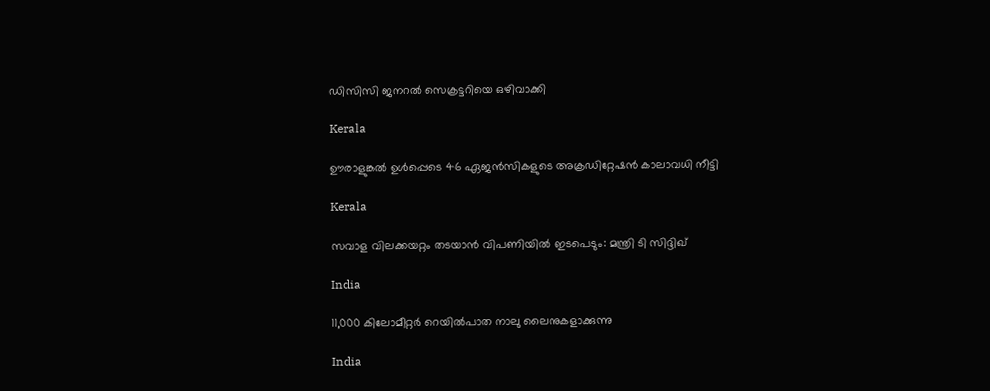ഡിസിസി ജനറല്‍ സെക്രട്ടറിയെ ഒഴിവാക്കി

Kerala

ഊരാളുങ്കല്‍ ഉള്‍പ്പെടെ 46 ഏജന്‍സികളുടെ അക്രഡിറ്റേഷന്‍ കാലാവധി നീട്ടി

Kerala

സവാള വിലക്കയറ്റം തടയാന്‍ വിപണിയില്‍ ഇടപെടും: മന്ത്രി ടി സിദ്ദിഖ്

India

11,000 കിലോമീറ്റര്‍ റെയില്‍പാത നാലു ലൈനുകളാക്കുന്നു

India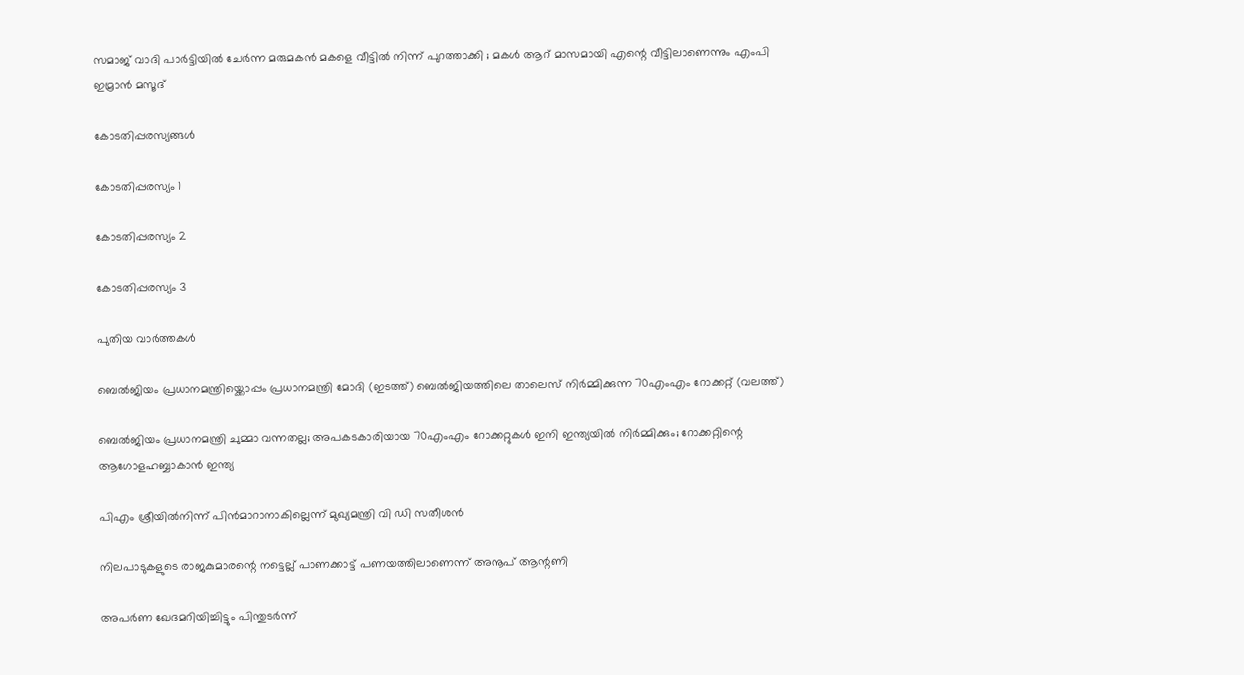സമാജ് വാദി പാർട്ടിയിൽ ചേർന്ന മരുമകൻ മകളെ വീട്ടിൽ നിന്ന് പുറത്താക്കി ; മകൾ ആറ് മാസമായി എന്റെ വീട്ടിലാണെന്നും എംപി ഇമ്രാൻ മസൂദ്

കോടതിപ്പരസ്യങ്ങള്‍

കോടതിപ്പരസ്യം 1

കോടതിപ്പരസ്യം 2

കോടതിപ്പരസ്യം 3

പുതിയ വാര്‍ത്തകള്‍

ബെല്‍ജിയം പ്രധാനമന്ത്രിയ്ക്കൊപ്പം പ്രധാനമന്ത്രി മോദി (ഇടത്ത്) ബെല്‍ജിയത്തിലെ താലെസ് നിര്‍മ്മിക്കുന്ന 70എംഎം റോക്കറ്റ് (വലത്ത്)

ബെല്‍ജിയം പ്രധാനമന്ത്രി ചുമ്മാ വന്നതല്ല; അപകടകാരിയായ 70എംഎം റോക്കറ്റുകള്‍ ഇനി ഇന്ത്യയില്‍ നിര്‍മ്മിക്കും; റോക്കറ്റിന്റെ ആഗോളഹബ്ബാകാന്‍ ഇന്ത്യ

പിഎം ശ്രീയില്‍നിന്ന് പിന്‍മാറാനാകില്ലെന്ന് മുഖ്യമന്ത്രി വി ഡി സതീശന്‍

നിലപാടുകളുടെ രാജകുമാരന്റെ നട്ടെല്ല് പാണക്കാട്ട് പണയത്തിലാണെന്ന് അനൂപ് ആന്റണി

അപർണ ഖേദമറിയിച്ചിട്ടും പിന്തുടർന്ന്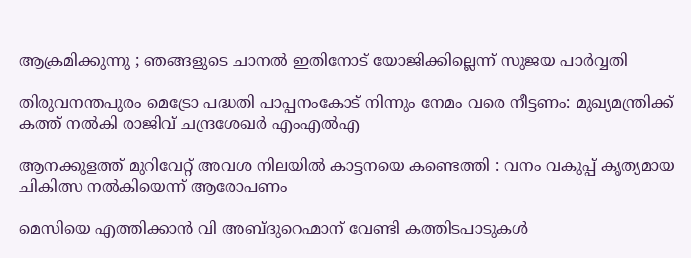ആക്രമിക്കുന്നു ; ഞങ്ങളുടെ ചാനൽ ഇതിനോട് യോജിക്കില്ലെന്ന് സുജയ പാർവ്വതി

തിരുവനന്തപുരം മെട്രോ പദ്ധതി പാപ്പനംകോട് നിന്നും നേമം വരെ നീട്ടണം: മുഖ്യമന്ത്രിക്ക് കത്ത് നല്‍കി രാജിവ് ചന്ദ്രശേഖര്‍ എംഎല്‍എ

ആനക്കുളത്ത് മുറിവേറ്റ് അവശ നിലയിൽ കാട്ടനയെ കണ്ടെത്തി : വനം വകുപ്പ് കൃത്യമായ ചികിത്സ നൽകിയെന്ന് ആരോപണം

മെസിയെ എത്തിക്കാന്‍ വി അബ്ദുറെഹ്മാന് വേണ്ടി കത്തിടപാടുകള്‍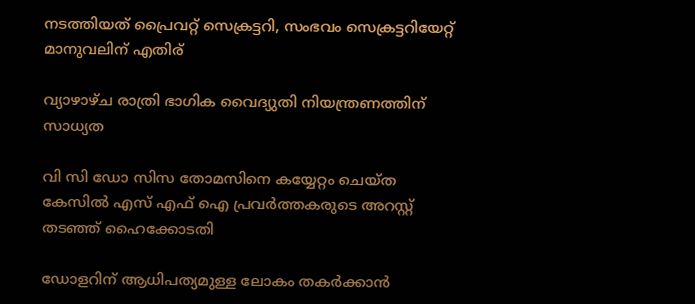നടത്തിയത് പ്രൈവറ്റ് സെക്രട്ടറി, സംഭവം സെക്രട്ടറിയേറ്റ് മാനുവലിന് എതിര്

വ്യാഴാഴ്ച രാത്രി ഭാഗിക വൈദ്യുതി നിയന്ത്രണത്തിന് സാധ്യത

വി സി ഡോ സിസ തോമസിനെ കയ്യേറ്റം ചെയ്ത കേസില്‍ എസ് എഫ് ഐ പ്രവര്‍ത്തകരുടെ അറസ്റ്റ് തടഞ്ഞ് ഹൈക്കോടതി

ഡോളറിന് ആധിപത്യമുള്ള ലോകം തകര്‍ക്കാന്‍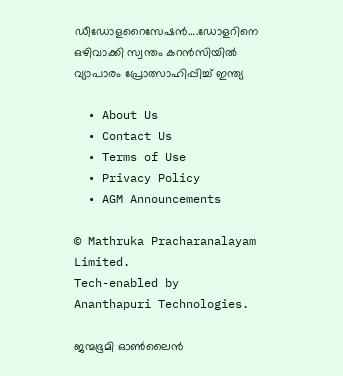ഡീഡോളറൈസേഷന്‍….ഡോളറിനെ ഒഴിവാക്കി സ്വന്തം കറന്‍സിയില്‍ വ്യാപാരം പ്രോത്സാഹിപ്പിച്ച് ഇന്ത്യ

  • About Us
  • Contact Us
  • Terms of Use
  • Privacy Policy
  • AGM Announcements

© Mathruka Pracharanalayam Limited.
Tech-enabled by Ananthapuri Technologies.

ജന്മഭൂമി ഓണ്‍ലൈന്‍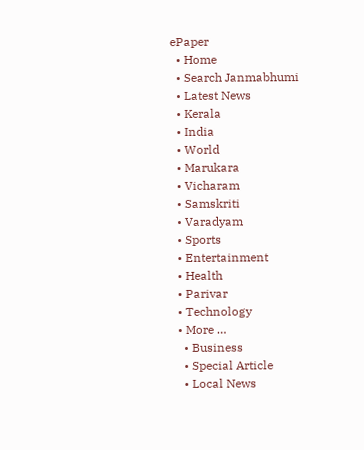ePaper
  • Home
  • Search Janmabhumi
  • Latest News
  • Kerala
  • India
  • World
  • Marukara
  • Vicharam
  • Samskriti
  • Varadyam
  • Sports
  • Entertainment
  • Health
  • Parivar
  • Technology
  • More …
    • Business
    • Special Article
    • Local News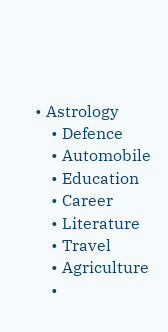• Astrology
    • Defence
    • Automobile
    • Education
    • Career
    • Literature
    • Travel
    • Agriculture
    •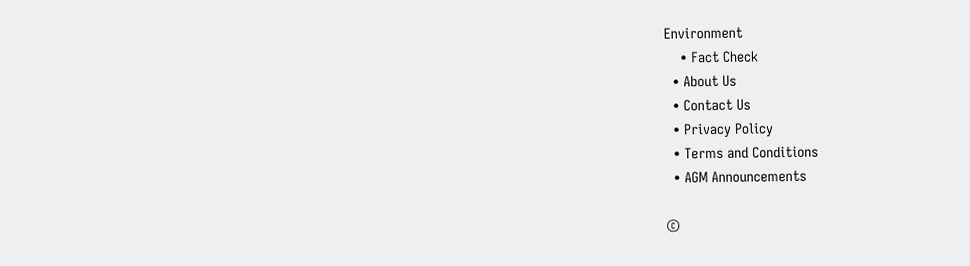Environment
    • Fact Check
  • About Us
  • Contact Us
  • Privacy Policy
  • Terms and Conditions
  • AGM Announcements

©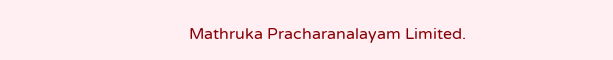Mathruka Pracharanalayam Limited.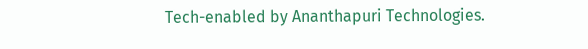Tech-enabled by Ananthapuri Technologies.